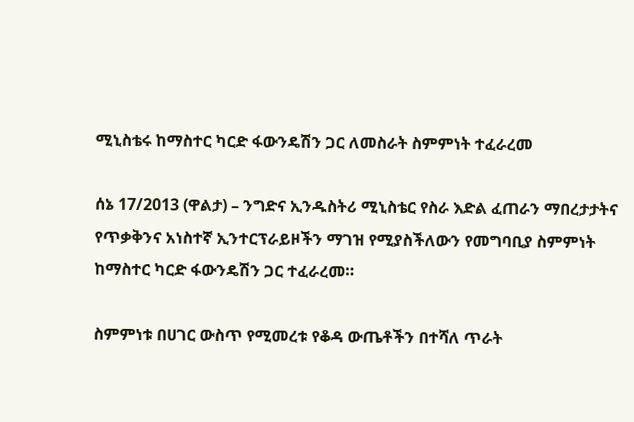ሚኒስቴሩ ከማስተር ካርድ ፋውንዴሽን ጋር ለመስራት ስምምነት ተፈራረመ

ሰኔ 17/2013 (ዋልታ) – ንግድና ኢንዱስትሪ ሚኒስቴር የስራ እድል ፈጠራን ማበረታታትና የጥቃቅንና አነስተኛ ኢንተርፕራይዞችን ማገዝ የሚያስችለውን የመግባቢያ ስምምነት ከማስተር ካርድ ፋውንዴሽን ጋር ተፈራረመ።

ስምምነቱ በሀገር ውስጥ የሚመረቱ የቆዳ ውጤቶችን በተሻለ ጥራት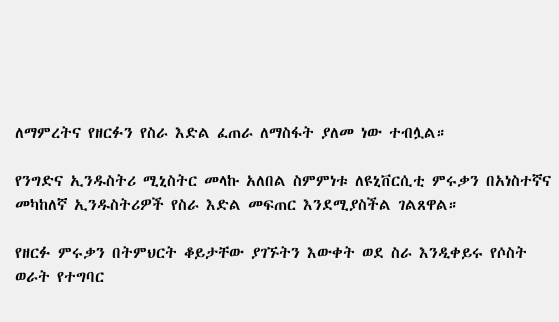ለማምረትና የዘርፉን የስራ እድል ፈጠራ ለማስፋት ያለመ ነው ተብሏል።

የንግድና ኢንዱስትሪ ሚኒስትር መላኩ አለበል ስምምነቱ ለዩኒቨርሲቲ ምሩቃን በአነስተኛና መካከለኛ ኢንዱስትሪዎች የስራ እድል መፍጠር እንደሚያስችል ገልጸዋል።

የዘርፉ ምሩቃን በትምህርት ቆይታቸው ያገኙትን እውቀት ወደ ስራ እንዲቀይሩ የሶስት ወራት የተግባር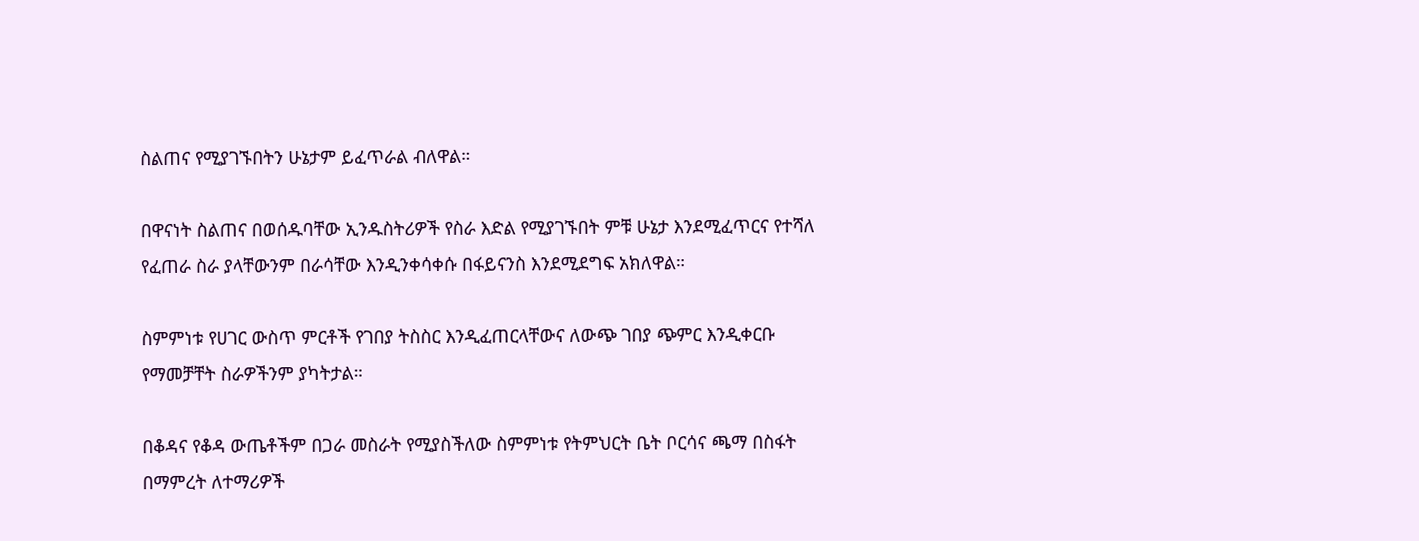ስልጠና የሚያገኙበትን ሁኔታም ይፈጥራል ብለዋል።

በዋናነት ስልጠና በወሰዱባቸው ኢንዱስትሪዎች የስራ እድል የሚያገኙበት ምቹ ሁኔታ እንደሚፈጥርና የተሻለ የፈጠራ ስራ ያላቸውንም በራሳቸው እንዲንቀሳቀሱ በፋይናንስ እንደሚደግፍ አክለዋል።

ስምምነቱ የሀገር ውስጥ ምርቶች የገበያ ትስስር እንዲፈጠርላቸውና ለውጭ ገበያ ጭምር እንዲቀርቡ የማመቻቸት ስራዎችንም ያካትታል።

በቆዳና የቆዳ ውጤቶችም በጋራ መስራት የሚያስችለው ስምምነቱ የትምህርት ቤት ቦርሳና ጫማ በስፋት በማምረት ለተማሪዎች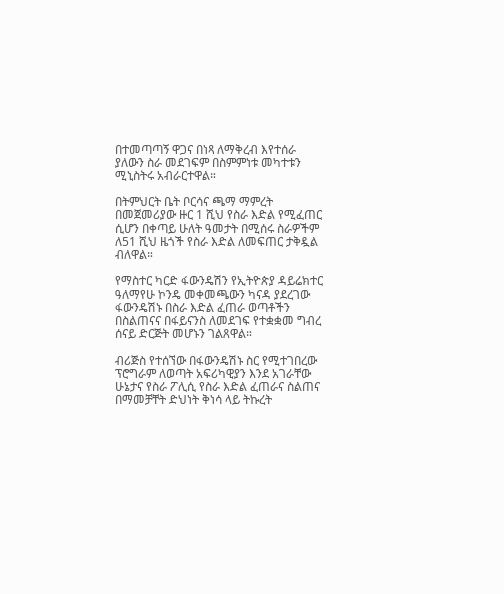በተመጣጣኝ ዋጋና በነጻ ለማቅረብ እየተሰራ ያለውን ስራ መደገፍም በስምምነቱ መካተቱን ሚኒስትሩ አብራርተዋል።

በትምህርት ቤት ቦርሳና ጫማ ማምረት በመጀመሪያው ዙር 1 ሺህ የስራ እድል የሚፈጠር ሲሆን በቀጣይ ሁለት ዓመታት በሚሰሩ ስራዎችም ለ51 ሺህ ዜጎች የስራ እድል ለመፍጠር ታቅዷል ብለዋል።

የማስተር ካርድ ፋውንዴሽን የኢትዮጵያ ዳይሬክተር ዓለማየሁ ኮንዴ መቀመጫውን ካናዳ ያደረገው ፋውንዴሽኑ በስራ እድል ፈጠራ ወጣቶችን በስልጠናና በፋይናንስ ለመደገፍ የተቋቋመ ግብረ ሰናይ ድርጅት መሆኑን ገልጸዋል።

ብሪጅስ የተሰኘው በፋውንዴሽኑ ስር የሚተገበረው ፕሮግራም ለወጣት አፍሪካዊያን እንደ አገራቸው ሁኔታና የስራ ፖሊሲ የስራ እድል ፈጠራና ስልጠና በማመቻቸት ድህነት ቅነሳ ላይ ትኩረት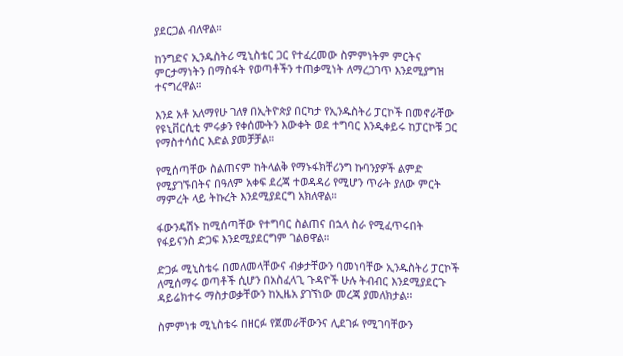ያደርጋል ብለዋል።

ከንግድና ኢንዱስትሪ ሚኒስቴር ጋር የተፈረመው ስምምነትም ምርትና ምርታማነትን በማስፋት የወጣቶችን ተጠቃሚነት ለማረጋገጥ እንደሚያግዝ ተናግረዋል።

እንደ አቶ አለማየሁ ገለፃ በኢትዮጵያ በርካታ የኢንዱስትሪ ፓርኮች በመኖራቸው የዩኒቨርሲቲ ምሩቃን የቀሰሙትን እውቀት ወደ ተግባር እንዲቀይሩ ከፓርኮቹ ጋር የማስተሳሰር እድል ያመቻቻል።

የሚሰጣቸው ስልጠናም ከትላልቅ የማኑፋክቸሪንግ ኩባንያዎች ልምድ የሚያገኙበትና በዓለም አቀፍ ደረጃ ተወዳዳሪ የሚሆን ጥራት ያለው ምርት ማምረት ላይ ትኩረት እንደሚያደርግ አክለዋል።

ፋውንዴሽኑ ከሚሰጣቸው የተግባር ስልጠና በኋላ ስራ የሚፈጥሩበት የፋይናንስ ድጋፍ እንደሚያደርግም ገልፀዋል።

ድጋፉ ሚኒስቴሩ በመለመላቸውና ብቃታቸውን ባመነባቸው ኢንዱስትሪ ፓርኮች ለሚሰማሩ ወጣቶች ሲሆን በአስፈላጊ ጉዳዮች ሁሉ ትብብር እንደሚያደርጉ ዳይሬክተሩ ማስታወቃቸውን ከኢዜአ ያገኘነው መረጃ ያመለክታል፡፡

ስምምነቱ ሚኒስቴሩ በዘርፉ የጀመራቸውንና ሊደገፉ የሚገባቸውን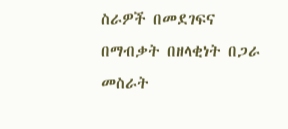ስራዎች በመደገፍና በማብቃት በዘላቂነት በጋራ መስራት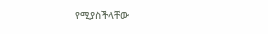የሚያስችላቸው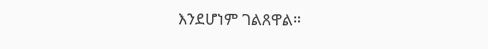እንደሆነም ገልጸዋል።